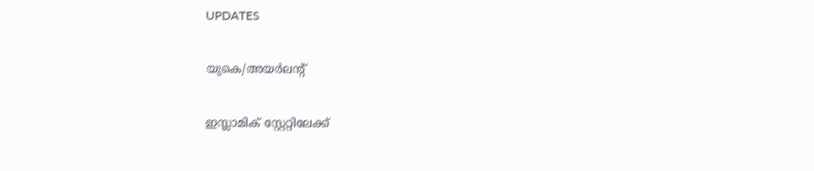UPDATES

യുകെ/അയര്‍ലന്റ്

ഇസ്ലാമിക് സ്റ്റേറ്റിലേക്ക്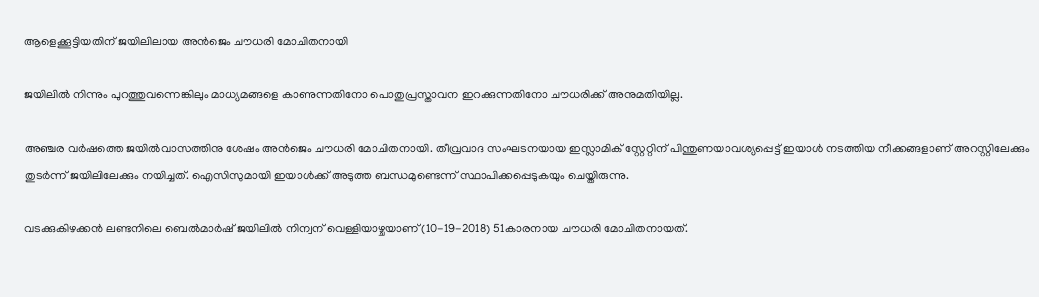ആളെക്കൂട്ടിയതിന് ജയിലിലായ അൻജെം ചൗധരി മോചിതനായി

ജയിലിൽ നിന്നും പുറത്തുവന്നെങ്കിലും മാധ്യമങ്ങളെ കാണുന്നതിനോ പൊതുപ്രസ്താവന ഇറക്കുന്നതിനോ ചൗധരിക്ക് അനുമതിയില്ല.

അഞ്ചര വർഷത്തെ ജയിൽവാസത്തിനു ശേഷം അൻജെം ചൗധരി മോചിതനായി. തീവ്രവാദ സംഘടനയായ ഇസ്ലാമിക് സ്റ്റേറ്റിന് പിന്തുണയാവശ്യപ്പെട്ട് ഇയാൾ നടത്തിയ നീക്കങ്ങളാണ് അറസ്റ്റിലേക്കും തുടർന്ന് ജയിലിലേക്കും നയിച്ചത്. ഐസിസുമായി ഇയാൾക്ക് അടുത്ത ബന്ധമുണ്ടെന്ന് സ്ഥാപിക്കപ്പെടുകയും ചെയ്തിരുന്നു.

വടക്കുകിഴക്കൻ ലണ്ടനിലെ ബെൽമാർഷ് ജയിലിൽ നിന്വന് വെള്ളിയാഴ്ചയാണ് (10-19-2018) 51കാരനായ ചൗധരി മോചിതനായത്.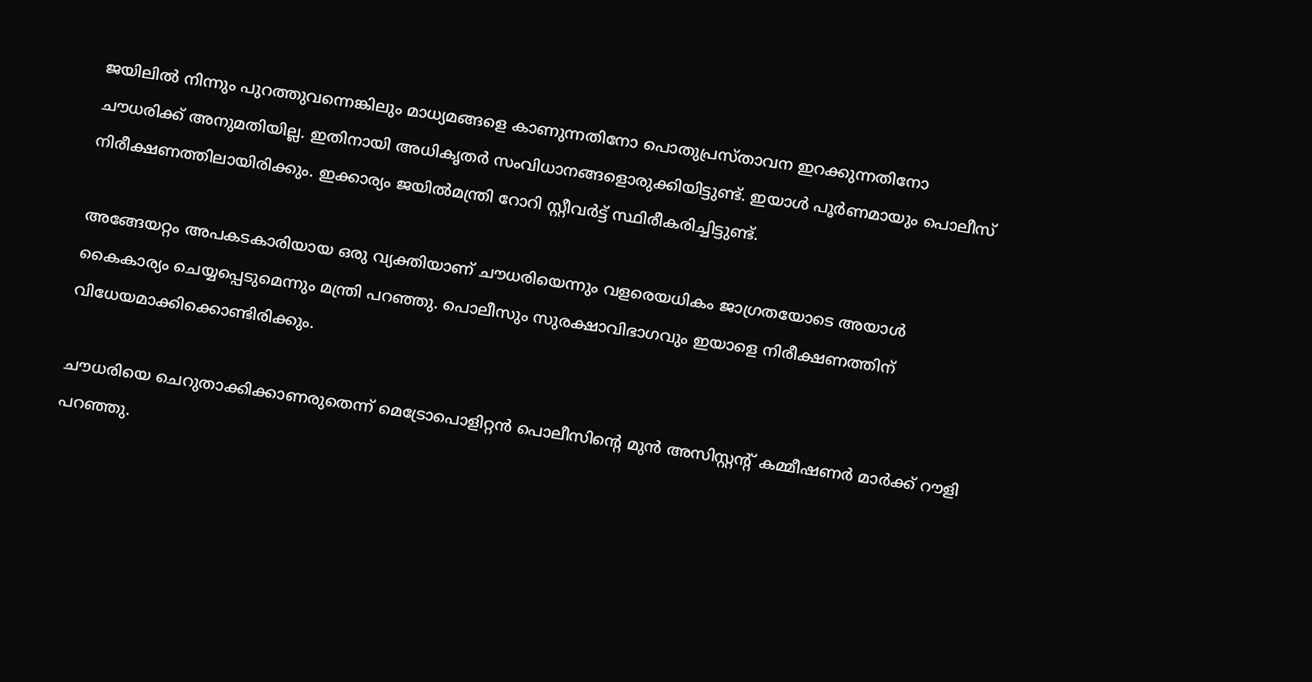ജയിലിൽ നിന്നും പുറത്തുവന്നെങ്കിലും മാധ്യമങ്ങളെ കാണുന്നതിനോ പൊതുപ്രസ്താവന ഇറക്കുന്നതിനോ ചൗധരിക്ക് അനുമതിയില്ല. ഇതിനായി അധികൃതർ സംവിധാനങ്ങളൊരുക്കിയിട്ടുണ്ട്. ഇയാൾ പൂർണമായും പൊലീസ് നിരീക്ഷണത്തിലായിരിക്കും. ഇക്കാര്യം ജയിൽമന്ത്രി റോറി സ്റ്റീവർട്ട് സ്ഥിരീകരിച്ചിട്ടുണ്ട്.

അങ്ങേയറ്റം അപകടകാരിയായ ഒരു വ്യക്തിയാണ് ചൗധരിയെന്നും വളരെയധികം ജാഗ്രതയോടെ അയാൾ കൈകാര്യം ചെയ്യപ്പെടുമെന്നും മന്ത്രി പറഞ്ഞു. പൊലീസും സുരക്ഷാവിഭാഗവും ഇയാളെ നിരീക്ഷണത്തിന് വിധേയമാക്കിക്കൊണ്ടിരിക്കും.

ചൗധരിയെ ചെറുതാക്കിക്കാണരുതെന്ന് മെട്രോപൊളിറ്റൻ പൊലീസിന്റെ മുൻ അസിസ്റ്റന്റ് കമ്മീഷണർ മാർക്ക് റൗളി പറഞ്ഞു.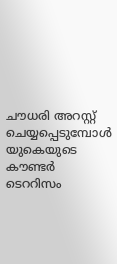ചൗധരി അറസ്റ്റ് ചെയ്യപ്പെടുമ്പോൾ യുകെയുടെ കൗണ്ടർ ടെററിസം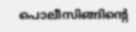പൊലീസിങ്ങിന്റെ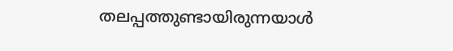തലപ്പത്തുണ്ടായിരുന്നയാള്‍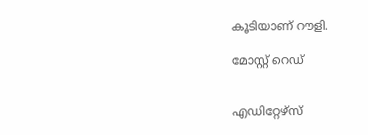കൂടിയാണ് റൗളി.

മോസ്റ്റ് റെഡ്


എഡിറ്റേഴ്സ്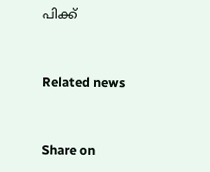പിക്ക്


Related news


Share on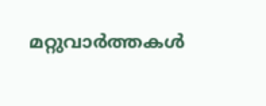മറ്റുവാര്‍ത്തകള്‍